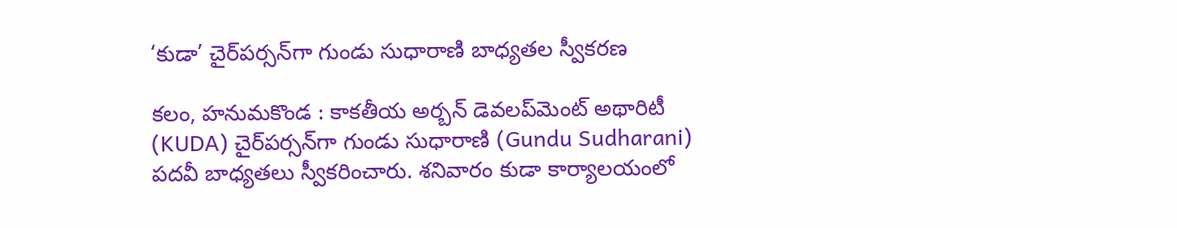‘కుడా’ చైర్‌పర్సన్‌గా గుండు సుధారాణి బాధ్యతల స్వీకరణ

కలం, హనుమకొండ : కాకతీయ అర్బన్‌ డెవలప్‌మెంట్‌ అథారిటీ (KUDA) చైర్‌పర్సన్‌గా గుండు సుధారాణి (Gundu Sudharani) పదవీ బాధ్యతలు స్వీకరించారు. శనివారం కుడా కార్యాలయంలో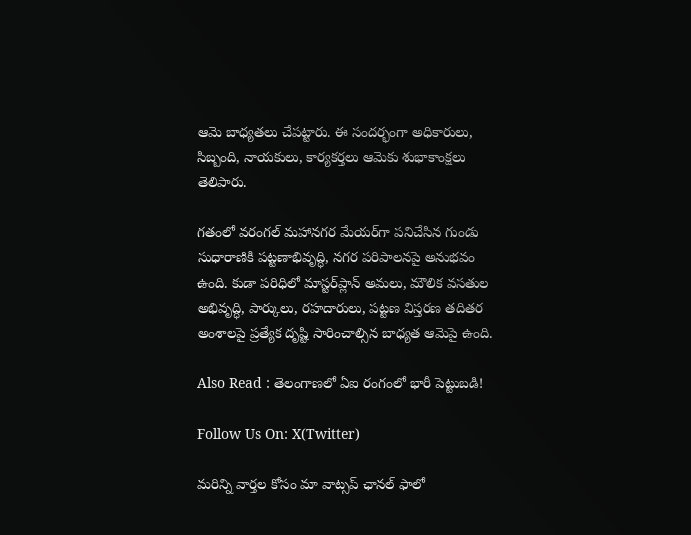ఆమె బాధ్యతలు చేపట్టారు. ఈ సందర్భంగా అధికారులు, సిబ్బంది, నాయకులు, కార్యకర్తలు ఆమెకు శుభాకాంక్షలు తెలిపారు.

గతంలో వరంగల్‌ మహానగర మేయర్‌గా పనిచేసిన గుండు సుధారాణికి పట్టణాభివృద్ధి, నగర పరిపాలనపై అనుభవం ఉంది. కుడా పరిధిలో మాస్టర్‌ప్లాన్‌ అమలు, మౌలిక వసతుల అభివృద్ధి, పార్కులు, రహదారులు, పట్టణ విస్తరణ తదితర అంశాలపై ప్రత్యేక దృష్టి సారించాల్సిన బాధ్యత ఆమెపై ఉంది.

Also Read : తెలంగాణ‌లో ఏఐ రంగంలో భారీ పెట్టుబ‌డి!

Follow Us On: X(Twitter)

మ‌రిన్ని వార్త‌ల కోసం మా వాట్స‌ప్ ఛాన‌ల్ ఫాలో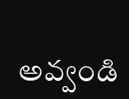అవ్వండి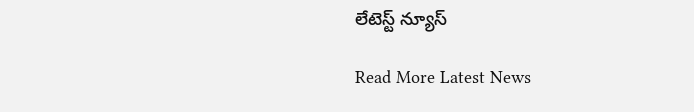లేటెస్ట్ న్యూస్‌

Read More Latest News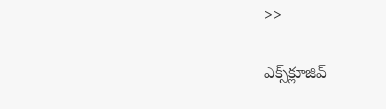>>

ఎక్స్‌క్లూజివ్‌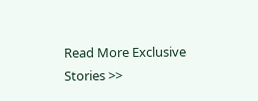Read More Exclusive Stories >>